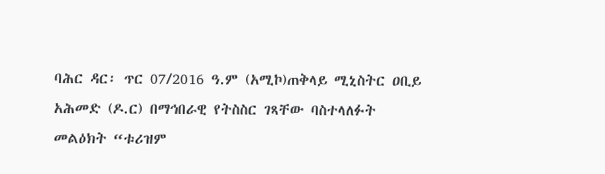ባሕር ዳር፡ ጥር 07/2016 ዓ.ም (አሚኮ)ጠቅላይ ሚኒስትር ዐቢይ አሕመድ (ዶ.ር) በማኅበራዊ የትስስር ገጻቸው ባስተላለፉት መልዕክት “ቱሪዝም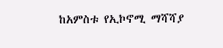ከአምስቱ የኢኮኖሚ ማሻሻያ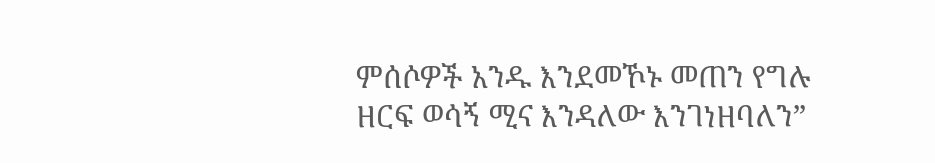ምሰሶዎች አንዱ እንደመኾኑ መጠን የግሉ ዘርፍ ወሳኝ ሚና እንዳለው እንገነዘባለን”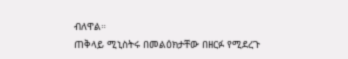ብለዋል።
ጠቅላይ ሚኒስትሩ በመልዕክታቸው በዘርፉ የሚደረጉ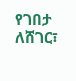የገበታ ለሸገር፣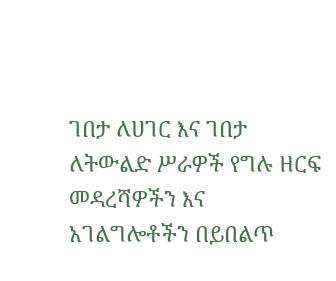ገበታ ለሀገር እና ገበታ ለትውልድ ሥራዎች የግሉ ዘርፍ መዳረሻዎችን እና አገልግሎቶችን በይበልጥ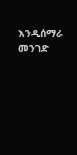እንዲሰማራ መንገድ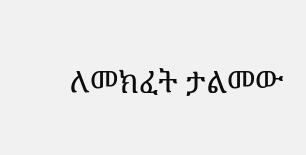ለመክፈት ታልመው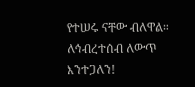የተሠሩ ናቸው ብለዋል።
ለኅብረተሰብ ለውጥ እንተጋለን!